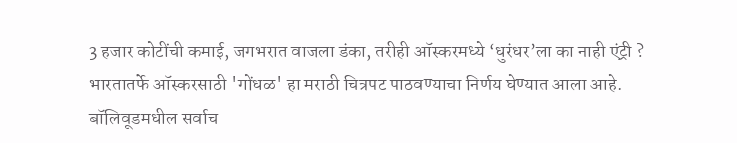3 हजार कोटींची कमाई, जगभरात वाजला डंका, तरीही ऑस्करमध्ये ‘धुरंधर’ला का नाही एंट्री ?
भारतातर्फे ऑस्करसाठी 'गोंधळ' हा मराठी चित्रपट पाठवण्याचा निर्णय घेण्यात आला आहे. बॉलिवूडमधील सर्वाच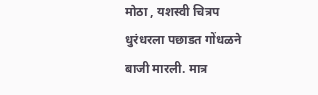मोठा , यशस्वी चित्रप धुरंधरला पछाडत गोंधळने बाजी मारली. मात्र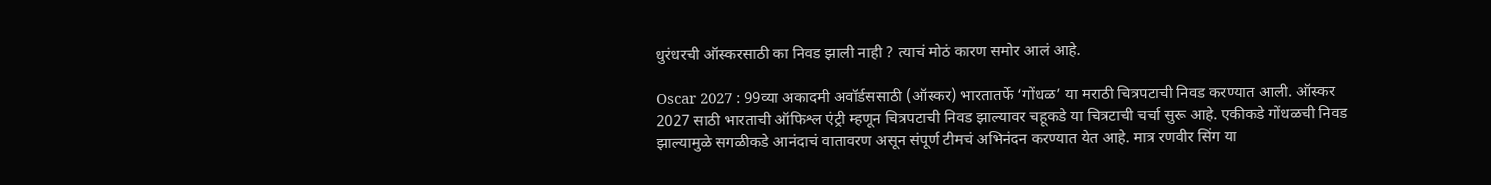धुरंधरची ऑस्करसाठी का निवड झाली नाही ? त्याचं मोठं कारण समोर आलं आहे.

Oscar 2027 : 99व्या अकादमी अवॉर्डससाठी (ऑस्कर) भारतातर्फे ‘गोंधळ’ या मराठी चित्रपटाची निवड करण्यात आली. ऑस्कर 2027 साठी भारताची ऑफिश्ल एंट्री म्हणून चित्रपटाची निवड झाल्यावर चहूकडे या चित्रटाची चर्चा सुरू आहे. एकीकडे गोंधळची निवड झाल्यामुळे सगळीकडे आनंदाचं वातावरण असून संपूर्ण टीमचं अभिनंदन करण्यात येत आहे. मात्र रणवीर सिंग या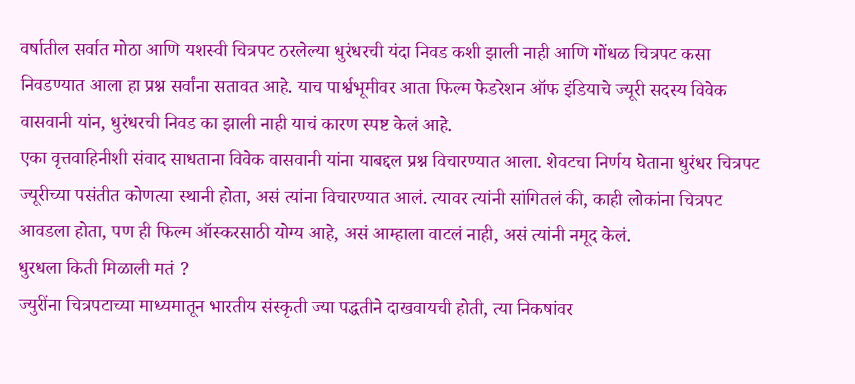वर्षातील सर्वात मोठा आणि यशस्वी चित्रपट ठरलेल्या धुरंधरची यंदा निवड कशी झाली नाही आणि गोंधळ चित्रपट कसा निवडण्यात आला हा प्रश्न सर्वांना सतावत आहे. याच पार्श्वभूमीवर आता फिल्म फेडरेशन ऑफ इंडियाचे ज्यूरी सदस्य विवेक वासवानी यांन, धुरंधरची निवड का झाली नाही याचं कारण स्पष्ट केलं आहे.
एका वृत्तवाहिनीशी संवाद साधताना विवेक वासवानी यांना याबद्दल प्रश्न विचारण्यात आला. शेवटचा निर्णय घेताना धुरंधर चित्रपट ज्यूरीच्या पसंतीत कोणत्या स्थानी होता, असं त्यांना विचारण्यात आलं. त्यावर त्यांनी सांगितलं की, काही लोकांना चित्रपट आवडला होता, पण ही फिल्म ऑस्करसाठी योग्य आहे, असं आम्हाला वाटलं नाही, असं त्यांनी नमूद केलं.
धुरधला किती मिळाली मतं ?
ज्युरींना चित्रपटाच्या माध्यमातून भारतीय संस्कृती ज्या पद्धतीने दाखवायची होती, त्या निकषांवर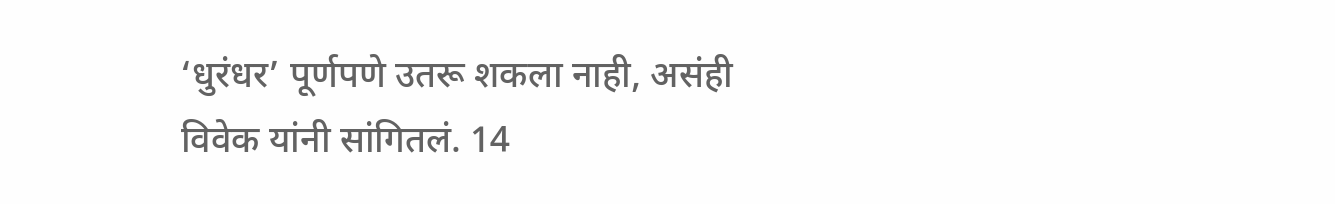‘धुरंधर’ पूर्णपणे उतरू शकला नाही, असंही विवेक यांनी सांगितलं. 14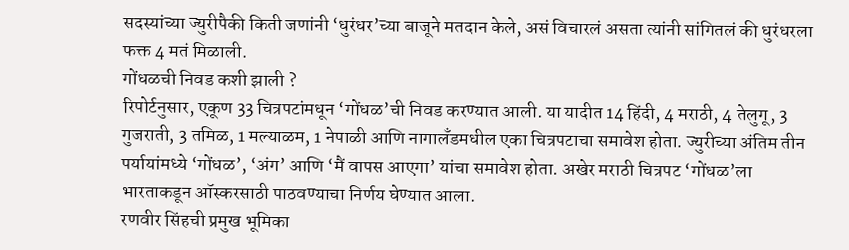सदस्यांच्या ज्युरीपैकी किती जणांनी ‘धुरंधर’च्या बाजूने मतदान केले, असं विचारलं असता त्यांनी सांगितलं की धुरंधरला फक्त 4 मतं मिळाली.
गोंधळची निवड कशी झाली ?
रिपोर्टनुसार, एकूण 33 चित्रपटांमधून ‘गोंधळ’ची निवड करण्यात आली. या यादीत 14 हिंदी, 4 मराठी, 4 तेलुगू, 3 गुजराती, 3 तमिळ, 1 मल्याळम, 1 नेपाळी आणि नागालँडमधील एका चित्रपटाचा समावेश होता. ज्युरीच्या अंतिम तीन पर्यायांमध्ये ‘गोंधळ’, ‘अंग’ आणि ‘मैं वापस आएगा’ यांचा समावेश होता. अखेर मराठी चित्रपट ‘गोंधळ’ला भारताकडून ऑस्करसाठी पाठवण्याचा निर्णय घेण्यात आला.
रणवीर सिंहची प्रमुख भूमिका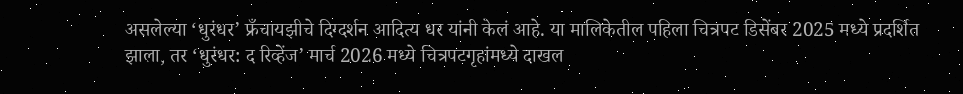असलेल्या ‘धुरंधर’ फ्रँचायझीचे दिग्दर्शन आदित्य धर यांनी केलं आहे. या मालिकेतील पहिला चित्रपट डिसेंबर 2025 मध्ये प्रदर्शित झाला, तर ‘धुरंधर: द रिव्हेंज’ मार्च 2026 मध्ये चित्रपटगृहांमध्ये दाखल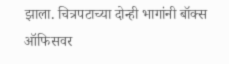झाला. चित्रपटाच्या दोन्ही भागांनी बॉक्स ऑफिसवर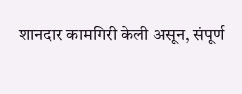शानदार कामगिरी केली असून, संपूर्ण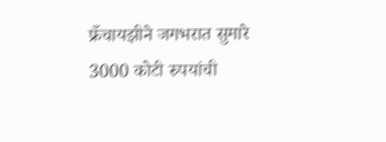फ्रँचायझीने जगभरात सुमारे 3000 कोटी रुपयांची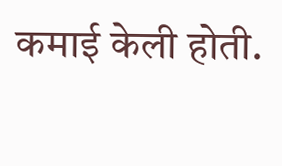कमाई केली होती.